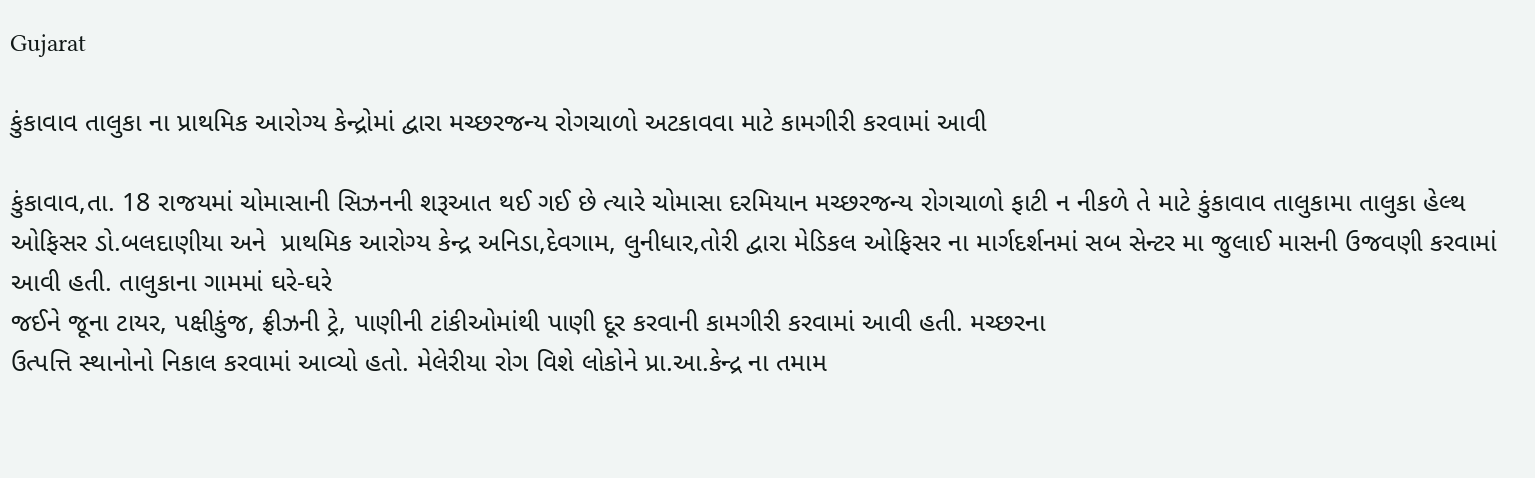Gujarat

કુંકાવાવ તાલુકા ના પ્રાથમિક આરોગ્ય કેન્દ્રોમાં દ્વારા મચ્છરજન્ય રોગચાળો અટકાવવા માટે કામગીરી કરવામાં આવી

કુંકાવાવ,તા. 18 રાજયમાં ચોમાસાની સિઝનની શરૂઆત થઈ ગઈ છે ત્યારે ચોમાસા દરમિયાન મચ્છરજન્ય રોગચાળો ફાટી ન નીકળે તે માટે કુંકાવાવ તાલુકામા તાલુકા હેલ્થ ઓફિસર ડો.બલદાણીયા અને  પ્રાથમિક આરોગ્ય કેન્દ્ર અનિડા,દેવગામ, લુનીધાર,તોરી દ્વારા મેડિકલ ઓફિસર ના માર્ગદર્શનમાં સબ સેન્ટર મા જુલાઈ માસની ઉજવણી કરવામાં આવી હતી. તાલુકાના ગામમાં ઘરે-ઘરે
જઈને જૂના ટાયર, પક્ષીકુંજ, ફ્રીઝની ટ્રે, પાણીની ટાંકીઓમાંથી પાણી દૂર કરવાની કામગીરી કરવામાં આવી હતી. મચ્છરના
ઉત્પત્તિ સ્થાનોનો નિકાલ કરવામાં આવ્યો હતો. મેલેરીયા રોગ વિશે લોકોને પ્રા.આ.કેન્દ્ર ના તમામ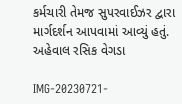કર્મચારી તેમજ સુપરવાઈઝર દ્વારા માર્ગદર્શન આપવામાં આવ્યું હતું.
અહેવાલ રસિક વેગડા

IMG-20230721-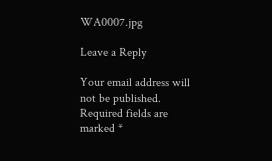WA0007.jpg

Leave a Reply

Your email address will not be published. Required fields are marked *